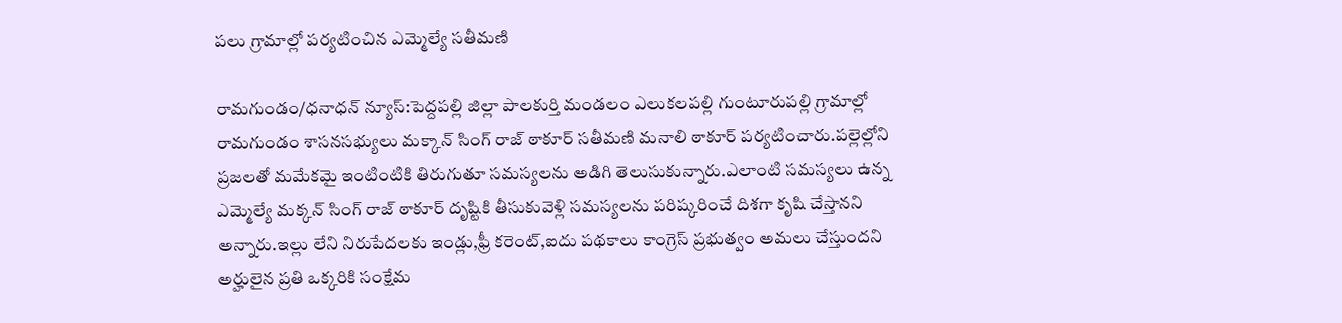పలు గ్రామాల్లో పర్యటించిన ఎమ్మెల్యే సతీమణి

రామగుండం/ధనాధన్ న్యూస్:పెద్దపల్లి జిల్లా పాలకుర్తి మండలం ఎలుకలపల్లి గుంటూరుపల్లి గ్రామాల్లో రామగుండం శాసనసభ్యులు మక్కాన్ సింగ్ రాజ్ ఠాకూర్ సతీమణి మనాలి ఠాకూర్ పర్యటించారు.పల్లెల్లోని ప్రజలతో మమేకమై ఇంటింటికి తిరుగుతూ సమస్యలను అడిగి తెలుసుకున్నారు.ఎలాంటి సమస్యలు ఉన్న ఎమ్మెల్యే మక్కన్ సింగ్ రాజ్ ఠాకూర్ దృష్టికి తీసుకువెళ్లి సమస్యలను పరిష్కరించే దిశగా కృషి చేస్తానని అన్నారు.ఇల్లు లేని నిరుపేదలకు ఇండ్లు,ఫ్రీ కరెంట్,ఐదు పథకాలు కాంగ్రెస్ ప్రభుత్వం అమలు చేస్తుందని అర్హులైన ప్రతి ఒక్కరికి సంక్షేమ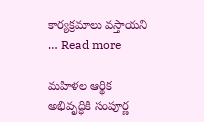కార్యక్రమాలు వస్తాయని … Read more

మహిళల ఆర్థిక అభివృద్ధికి సంపూర్ణ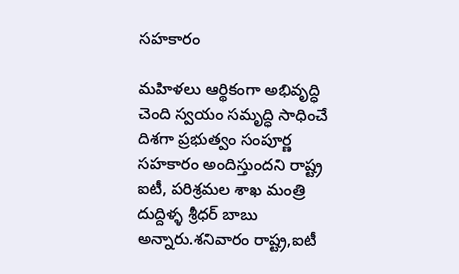సహకారం

మహిళలు ఆర్థికంగా అభివృద్ధి చెంది స్వయం సమృద్ధి సాధించే దిశగా ప్రభుత్వం సంపూర్ణ సహకారం అందిస్తుందని రాష్ట్ర ఐటీ, పరిశ్రమల శాఖ మంత్రి దుద్దిళ్ళ శ్రీధర్ బాబు అన్నారు.శనివారం రాష్ట్ర,ఐటీ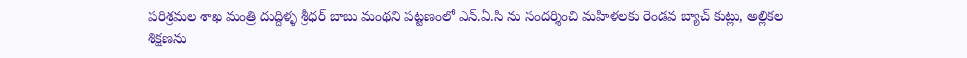పరిశ్రమల శాఖ మంత్రి దుద్దిళ్ళ శ్రీధర్ బాబు మంథని పట్టణంలో ఎన్.ఏ.సి ను సందర్శించి మహిళలకు రెండవ బ్యాచ్ కుట్లు, అల్లికల శిక్షణను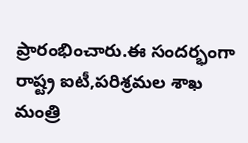ప్రారంభించారు.ఈ సందర్భంగా రాష్ట్ర ఐటీ,పరిశ్రమల శాఖ మంత్రి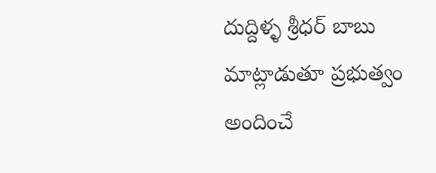దుద్దిళ్ళ శ్రీధర్ బాబు మాట్లాడుతూ ప్రభుత్వం అందించే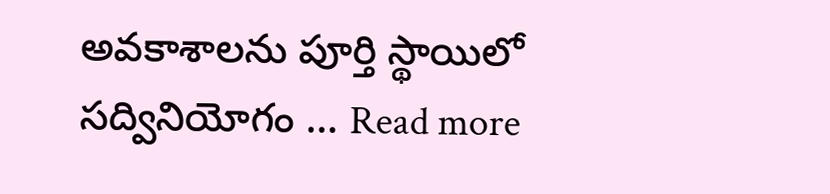అవకాశాలను పూర్తి స్థాయిలో సద్వినియోగం … Read more